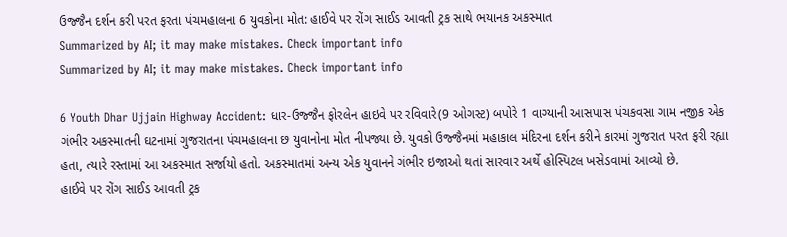ઉજ્જૈન દર્શન કરી પરત ફરતા પંચમહાલના 6 યુવકોના મોત: હાઈવે પર રોંગ સાઈડ આવતી ટ્રક સાથે ભયાનક અકસ્માત
Summarized by AI; it may make mistakes. Check important info
Summarized by AI; it may make mistakes. Check important info

6 Youth Dhar Ujjain Highway Accident: ધાર-ઉજ્જૈન ફોરલેન હાઇવે પર રવિવારે(9 ઓગસ્ટ) બપોરે 1 વાગ્યાની આસપાસ પંચકવસા ગામ નજીક એક ગંભીર અકસ્માતની ઘટનામાં ગુજરાતના પંચમહાલના છ યુવાનોના મોત નીપજ્યા છે. યુવકો ઉજ્જૈનમાં મહાકાલ મંદિરના દર્શન કરીને કારમાં ગુજરાત પરત ફરી રહ્યા હતા, ત્યારે રસ્તામાં આ અકસ્માત સર્જાયો હતો. અકસ્માતમાં અન્ય એક યુવાનને ગંભીર ઇજાઓ થતાં સારવાર અર્થે હોસ્પિટલ ખસેડવામાં આવ્યો છે.
હાઈવે પર રોંગ સાઈડ આવતી ટ્રક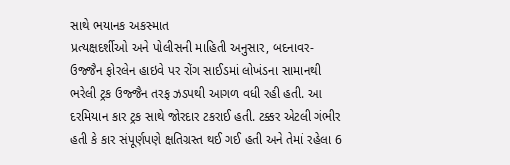સાથે ભયાનક અકસ્માત
પ્રત્યક્ષદર્શીઓ અને પોલીસની માહિતી અનુસાર, બદનાવર-ઉજ્જૈન ફોરલેન હાઇવે પર રોંગ સાઈડમાં લોખંડના સામાનથી ભરેલી ટ્રક ઉજ્જૈન તરફ ઝડપથી આગળ વધી રહી હતી. આ દરમિયાન કાર ટ્રક સાથે જોરદાર ટકરાઈ હતી. ટક્કર એટલી ગંભીર હતી કે કાર સંપૂર્ણપણે ક્ષતિગ્રસ્ત થઈ ગઈ હતી અને તેમાં રહેલા 6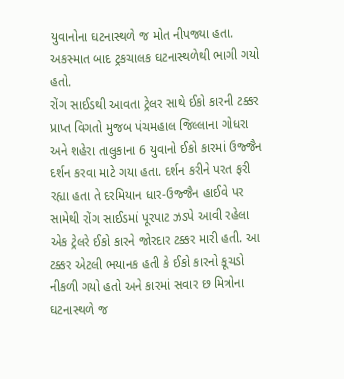યુવાનોના ઘટનાસ્થળે જ મોત નીપજ્યા હતા. અકસ્માત બાદ ટ્રકચાલક ઘટનાસ્થળેથી ભાગી ગયો હતો.
રોંગ સાઈડથી આવતા ટ્રેલર સાથે ઈકો કારની ટક્કર
પ્રાપ્ત વિગતો મુજબ પંચમહાલ જિલ્લાના ગોધરા અને શહેરા તાલુકાના 6 યુવાનો ઈકો કારમાં ઉજ્જૈન દર્શન કરવા માટે ગયા હતા. દર્શન કરીને પરત ફરી રહ્યા હતા તે દરમિયાન ધાર-ઉજ્જૈન હાઈવે પર સામેથી રોંગ સાઈડમાં પૂરપાટ ઝડપે આવી રહેલા એક ટ્રેલરે ઈકો કારને જોરદાર ટક્કર મારી હતી. આ ટક્કર એટલી ભયાનક હતી કે ઈકો કારનો કૂચડો નીકળી ગયો હતો અને કારમાં સવાર છ મિત્રોના ઘટનાસ્થળે જ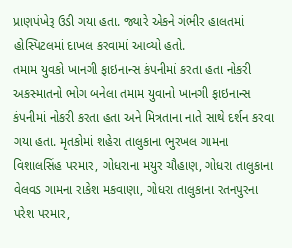પ્રાણપંખેરૂ ઉડી ગયા હતા. જ્યારે એકને ગંભીર હાલતમાં હોસ્પિટલમાં દાખલ કરવામાં આવ્યો હતો.
તમામ યુવકો ખાનગી ફાઇનાન્સ કંપનીમાં કરતા હતા નોકરી
અકસ્માતનો ભોગ બનેલા તમામ યુવાનો ખાનગી ફાઇનાન્સ કંપનીમાં નોકરી કરતા હતા અને મિત્રતાના નાતે સાથે દર્શન કરવા ગયા હતા. મૃતકોમાં શહેરા તાલુકાના ભુરખલ ગામના વિશાલસિંહ પરમાર, ગોધરાના મયુર ચૌહાણ, ગોધરા તાલુકાના વેલવડ ગામના રાકેશ મકવાણા, ગોધરા તાલુકાના રતનપુરના પરેશ પરમાર,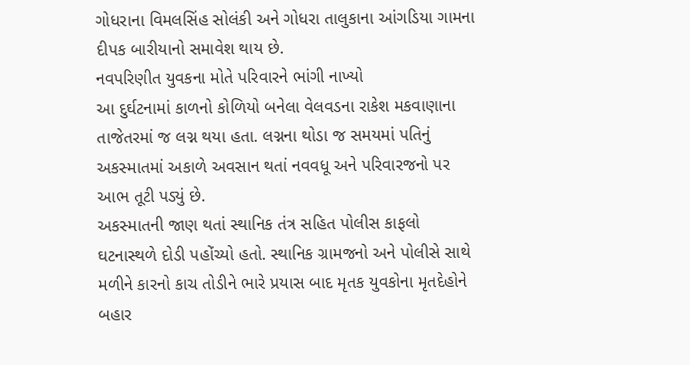ગોધરાના વિમલસિંહ સોલંકી અને ગોધરા તાલુકાના આંગડિયા ગામના દીપક બારીયાનો સમાવેશ થાય છે.
નવપરિણીત યુવકના મોતે પરિવારને ભાંગી નાખ્યો
આ દુર્ઘટનામાં કાળનો કોળિયો બનેલા વેલવડના રાકેશ મકવાણાના તાજેતરમાં જ લગ્ન થયા હતા. લગ્નના થોડા જ સમયમાં પતિનું અકસ્માતમાં અકાળે અવસાન થતાં નવવધૂ અને પરિવારજનો પર આભ તૂટી પડ્યું છે.
અકસ્માતની જાણ થતાં સ્થાનિક તંત્ર સહિત પોલીસ કાફલો ઘટનાસ્થળે દોડી પહોંચ્યો હતો. સ્થાનિક ગ્રામજનો અને પોલીસે સાથે મળીને કારનો કાચ તોડીને ભારે પ્રયાસ બાદ મૃતક યુવકોના મૃતદેહોને બહાર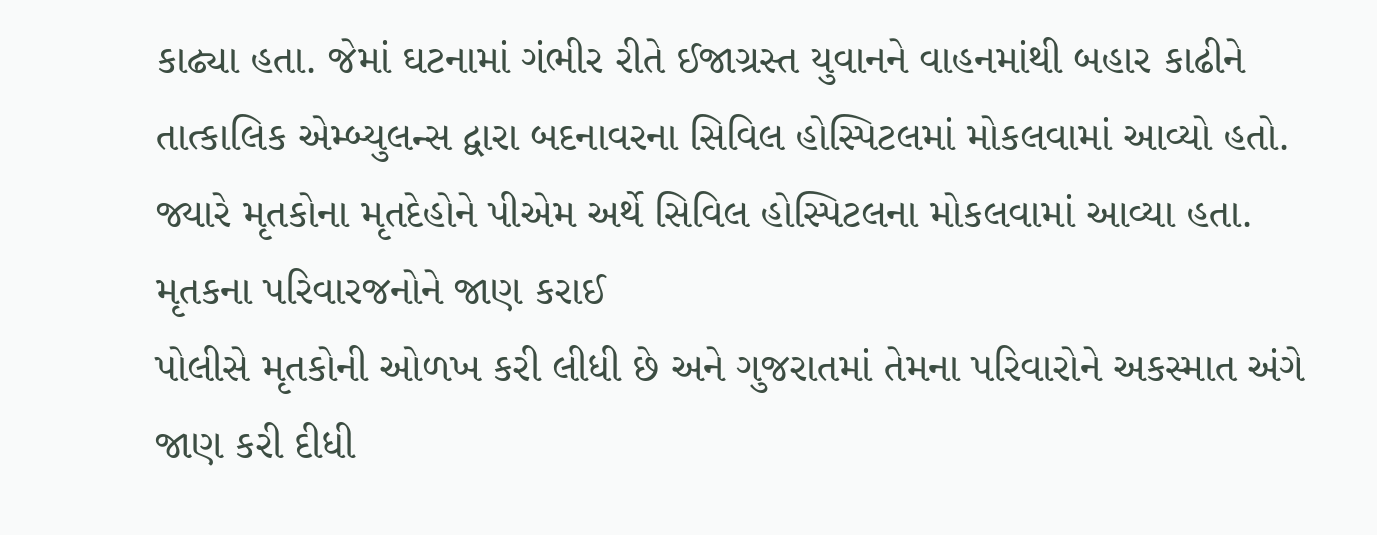કાઢ્યા હતા. જેમાં ઘટનામાં ગંભીર રીતે ઈજાગ્રસ્ત યુવાનને વાહનમાંથી બહાર કાઢીને તાત્કાલિક એમ્બ્યુલન્સ દ્વારા બદનાવરના સિવિલ હોસ્પિટલમાં મોકલવામાં આવ્યો હતો. જ્યારે મૃતકોના મૃતદેહોને પીએમ અર્થે સિવિલ હોસ્પિટલના મોકલવામાં આવ્યા હતા.
મૃતકના પરિવારજનોને જાણ કરાઈ
પોલીસે મૃતકોની ઓળખ કરી લીધી છે અને ગુજરાતમાં તેમના પરિવારોને અકસ્માત અંગે જાણ કરી દીધી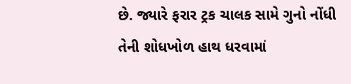છે. જ્યારે ફરાર ટ્રક ચાલક સામે ગુનો નોંધી તેની શોધખોળ હાથ ધરવામાં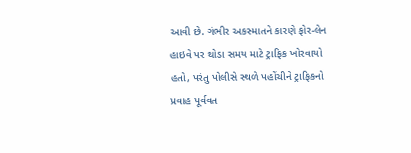આવી છે. ગંભીર અકસ્માતને કારણે ફોર-લેન હાઇવે પર થોડા સમય માટે ટ્રાફિક ખોરવાયો હતો, પરંતુ પોલીસે સ્થળે પહોંચીને ટ્રાફિકનો પ્રવાહ પૂર્વવત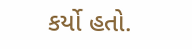કર્યો હતો.